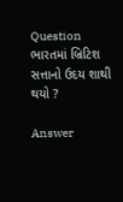Question
ભારતમાં બ્રિટિશ સત્તાનો ઉદય શાથી થયો ?

Answer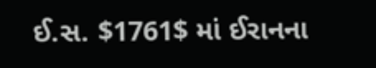ઈ.સ. $1761$ માં ઈરાનના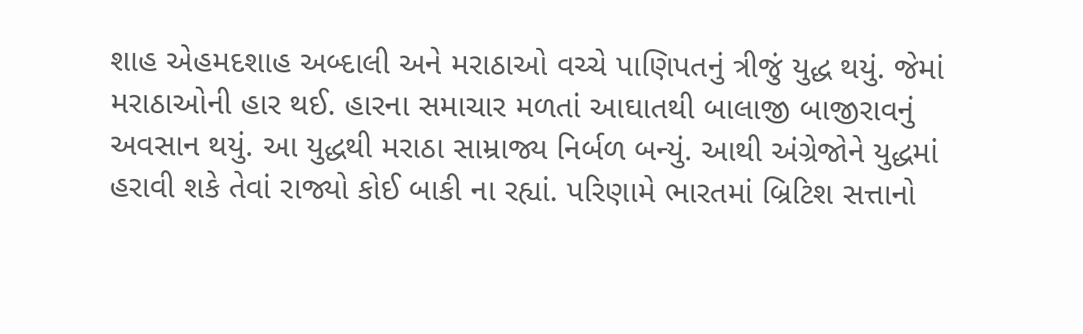શાહ એહમદશાહ અબ્દાલી અને મરાઠાઓ વચ્ચે પાણિપતનું ત્રીજું યુદ્ધ થયું. જેમાં મરાઠાઓની હાર થઈ. હારના સમાચાર મળતાં આઘાતથી બાલાજી બાજીરાવનું અવસાન થયું. આ યુદ્ધથી મરાઠા સામ્રાજ્ય નિર્બળ બન્યું. આથી અંગ્રેજોને યુદ્ધમાં હરાવી શકે તેવાં રાજ્યો કોઈ બાકી ના રહ્યાં. પરિણામે ભારતમાં બ્રિટિશ સત્તાનો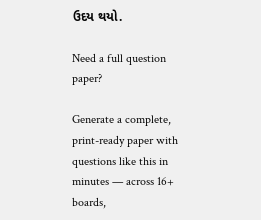ઉદય થયો.

Need a full question paper?

Generate a complete, print-ready paper with questions like this in minutes — across 16+ boards,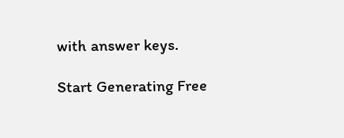with answer keys.

Start Generating Free